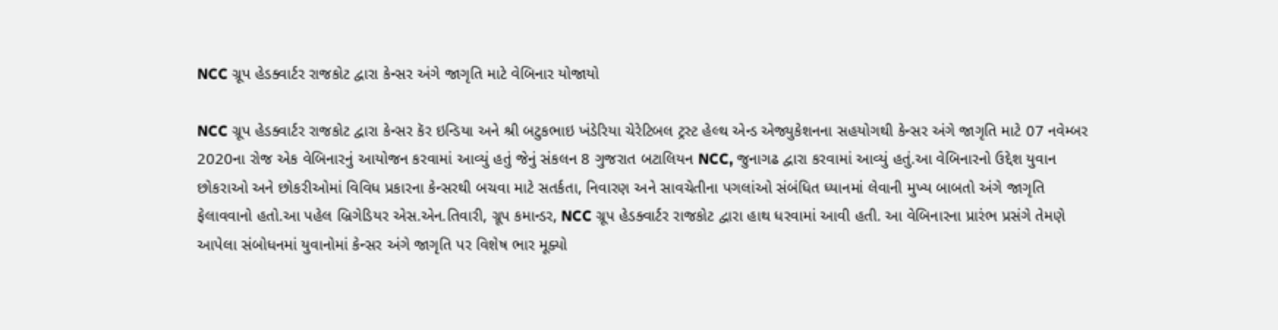NCC ગ્રૂપ હેડક્વાર્ટર રાજકોટ દ્વારા કેન્સર અંગે જાગૃતિ માટે વેબિનાર યોજાયો

NCC ગ્રૂપ હેડક્વાર્ટર રાજકોટ દ્વારા કેન્સર કૅર ઇન્ડિયા અને શ્રી બટુકભાઇ ખંડેરિયા ચેરેટિબલ ટ્રસ્ટ હેલ્થ એન્ડ એજ્યુકેશનના સહયોગથી કેન્સર અંગે જાગૃતિ માટે 07 નવેમ્બર 2020ના રોજ એક વેબિનારનું આયોજન કરવામાં આવ્યું હતું જેનું સંકલન 8 ગુજરાત બટાલિયન NCC, જુનાગઢ દ્વારા કરવામાં આવ્યું હતું.આ વેબિનારનો ઉદ્દેશ યુવાન છોકરાઓ અને છોકરીઓમાં વિવિધ પ્રકારના કેન્સરથી બચવા માટે સતર્કતા, નિવારણ અને સાવચેતીના પગલાંઓ સંબંધિત ધ્યાનમાં લેવાની મુખ્ય બાબતો અંગે જાગૃતિ ફેલાવવાનો હતો.આ પહેલ બ્રિગેડિયર એસ.એન.તિવારી, ગ્રૂપ કમાન્ડર, NCC ગ્રૂપ હેડક્વાર્ટર રાજકોટ દ્વારા હાથ ધરવામાં આવી હતી. આ વેબિનારના પ્રારંભ પ્રસંગે તેમણે આપેલા સંબોધનમાં યુવાનોમાં કેન્સર અંગે જાગૃતિ પર વિશેષ ભાર મૂક્યો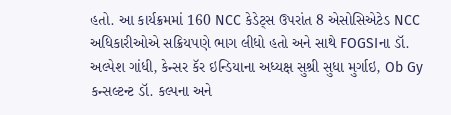હતો. આ કાર્યક્રમમાં 160 NCC કેડેટ્સ ઉપરાંત 8 એસોસિએટેડ NCC અધિકારીઓએ સક્રિયપણે ભાગ લીધો હતો અને સાથે FOGSIના ડૉ. અલ્પેશ ગાંધી, કેન્સર કૅર ઇન્ડિયાના અધ્યક્ષ સુશ્રી સુધા મુર્ગાઇ, Ob Gy કન્સલ્ટન્ટ ડૉ. કલ્પના અને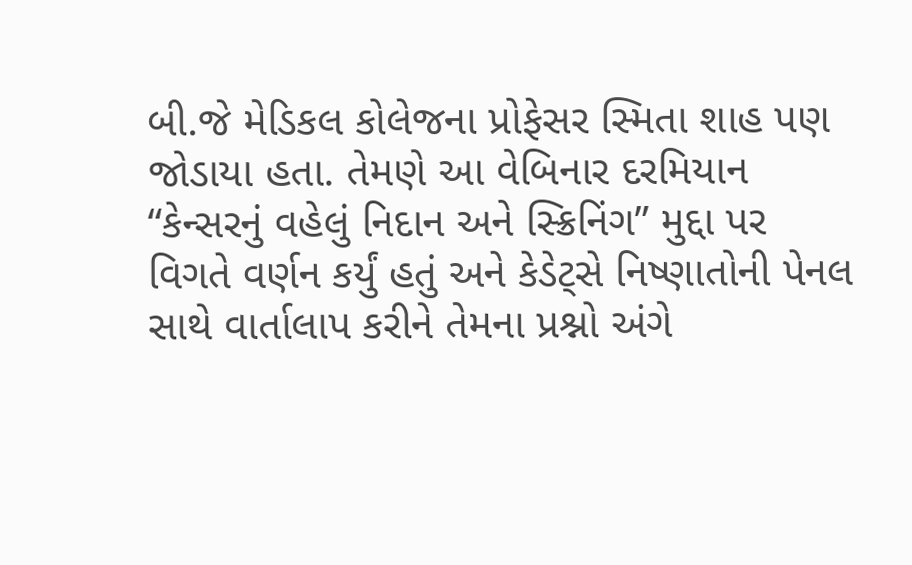બી.જે મેડિકલ કોલેજના પ્રોફેસર સ્મિતા શાહ પણ જોડાયા હતા. તેમણે આ વેબિનાર દરમિયાન “કેન્સરનું વહેલું નિદાન અને સ્ક્રિનિંગ” મુદ્દા પર વિગતે વર્ણન કર્યું હતું અને કેડેટ્સે નિષ્ણાતોની પેનલ સાથે વાર્તાલાપ કરીને તેમના પ્રશ્નો અંગે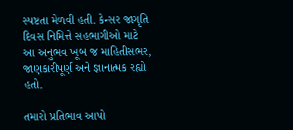સ્પષ્ટતા મેળવી હતી. કેન્સર જાગૃતિ દિવસ નિમિત્તે સહભાગીઓ માટે આ અનુભવ ખૂબ જ માહિતીસભર, જાણકારીપૂર્ણ અને જ્ઞાનાત્મક રહ્યો હતો.

તમારો પ્રતિભાવ આપો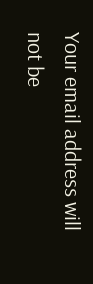Your email address will not be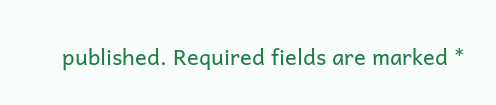published. Required fields are marked *